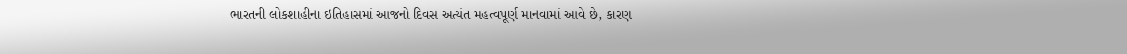ભારતની લોકશાહીના ઇતિહાસમાં આજનો દિવસ અત્યંત મહત્વપૂર્ણ માનવામાં આવે છે, કારણ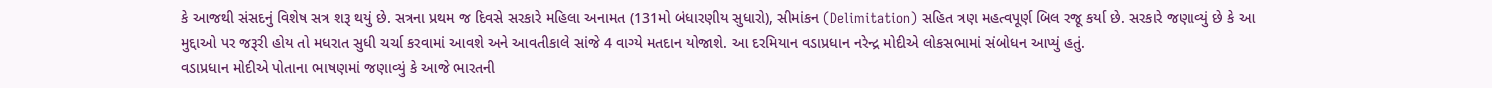કે આજથી સંસદનું વિશેષ સત્ર શરૂ થયું છે. સત્રના પ્રથમ જ દિવસે સરકારે મહિલા અનામત (131મો બંધારણીય સુધારો), સીમાંકન (Delimitation) સહિત ત્રણ મહત્વપૂર્ણ બિલ રજૂ કર્યા છે. સરકારે જણાવ્યું છે કે આ મુદ્દાઓ પર જરૂરી હોય તો મધરાત સુધી ચર્ચા કરવામાં આવશે અને આવતીકાલે સાંજે 4 વાગ્યે મતદાન યોજાશે. આ દરમિયાન વડાપ્રધાન નરેન્દ્ર મોદીએ લોકસભામાં સંબોધન આપ્યું હતું.
વડાપ્રધાન મોદીએ પોતાના ભાષણમાં જણાવ્યું કે આજે ભારતની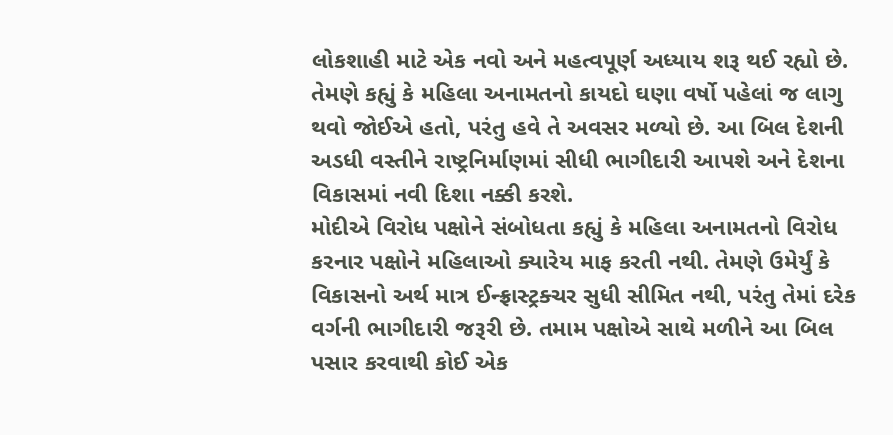લોકશાહી માટે એક નવો અને મહત્વપૂર્ણ અધ્યાય શરૂ થઈ રહ્યો છે. તેમણે કહ્યું કે મહિલા અનામતનો કાયદો ઘણા વર્ષો પહેલાં જ લાગુ થવો જોઈએ હતો, પરંતુ હવે તે અવસર મળ્યો છે. આ બિલ દેશની અડધી વસ્તીને રાષ્ટ્રનિર્માણમાં સીધી ભાગીદારી આપશે અને દેશના વિકાસમાં નવી દિશા નક્કી કરશે.
મોદીએ વિરોધ પક્ષોને સંબોધતા કહ્યું કે મહિલા અનામતનો વિરોધ કરનાર પક્ષોને મહિલાઓ ક્યારેય માફ કરતી નથી. તેમણે ઉમેર્યું કે વિકાસનો અર્થ માત્ર ઈન્ફ્રાસ્ટ્રક્ચર સુધી સીમિત નથી, પરંતુ તેમાં દરેક વર્ગની ભાગીદારી જરૂરી છે. તમામ પક્ષોએ સાથે મળીને આ બિલ પસાર કરવાથી કોઈ એક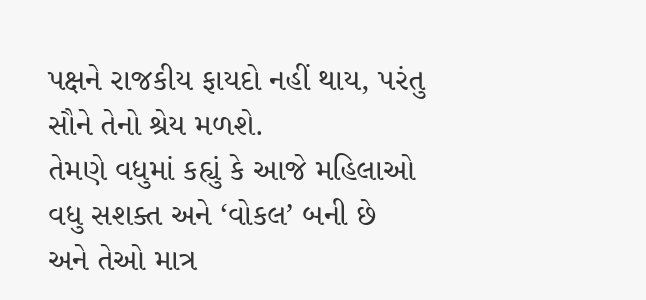પક્ષને રાજકીય ફાયદો નહીં થાય, પરંતુ સૌને તેનો શ્રેય મળશે.
તેમણે વધુમાં કહ્યું કે આજે મહિલાઓ વધુ સશક્ત અને ‘વોકલ’ બની છે અને તેઓ માત્ર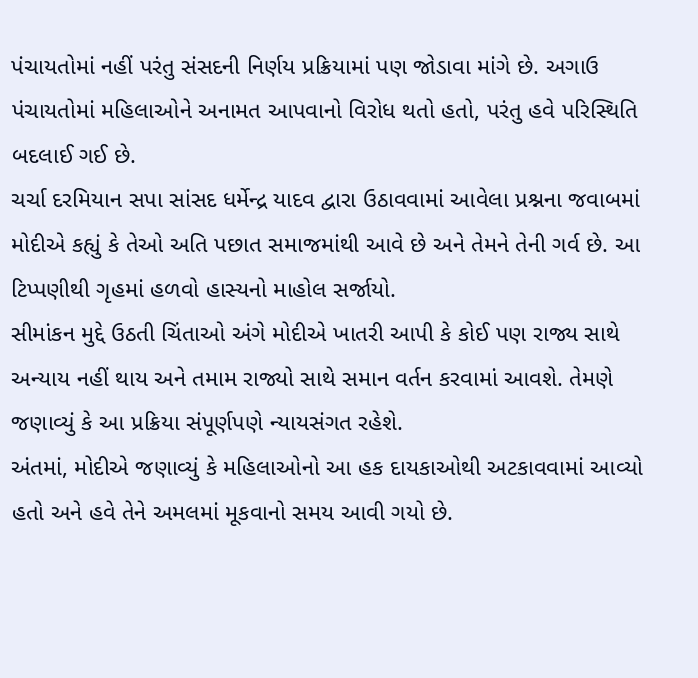પંચાયતોમાં નહીં પરંતુ સંસદની નિર્ણય પ્રક્રિયામાં પણ જોડાવા માંગે છે. અગાઉ પંચાયતોમાં મહિલાઓને અનામત આપવાનો વિરોધ થતો હતો, પરંતુ હવે પરિસ્થિતિ બદલાઈ ગઈ છે.
ચર્ચા દરમિયાન સપા સાંસદ ધર્મેન્દ્ર યાદવ દ્વારા ઉઠાવવામાં આવેલા પ્રશ્નના જવાબમાં મોદીએ કહ્યું કે તેઓ અતિ પછાત સમાજમાંથી આવે છે અને તેમને તેની ગર્વ છે. આ ટિપ્પણીથી ગૃહમાં હળવો હાસ્યનો માહોલ સર્જાયો.
સીમાંકન મુદ્દે ઉઠતી ચિંતાઓ અંગે મોદીએ ખાતરી આપી કે કોઈ પણ રાજ્ય સાથે અન્યાય નહીં થાય અને તમામ રાજ્યો સાથે સમાન વર્તન કરવામાં આવશે. તેમણે જણાવ્યું કે આ પ્રક્રિયા સંપૂર્ણપણે ન્યાયસંગત રહેશે.
અંતમાં, મોદીએ જણાવ્યું કે મહિલાઓનો આ હક દાયકાઓથી અટકાવવામાં આવ્યો હતો અને હવે તેને અમલમાં મૂકવાનો સમય આવી ગયો છે.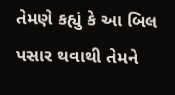તેમણે કહ્યું કે આ બિલ પસાર થવાથી તેમને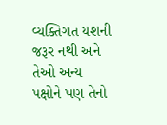વ્યક્તિગત યશની જરૂર નથી અને તેઓ અન્ય પક્ષોને પણ તેનો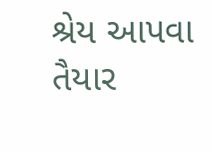શ્રેય આપવા તૈયાર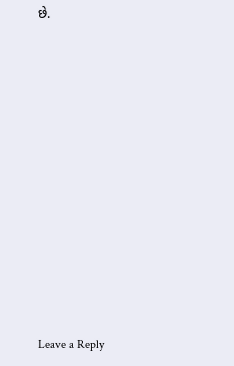છે.












Leave a Reply